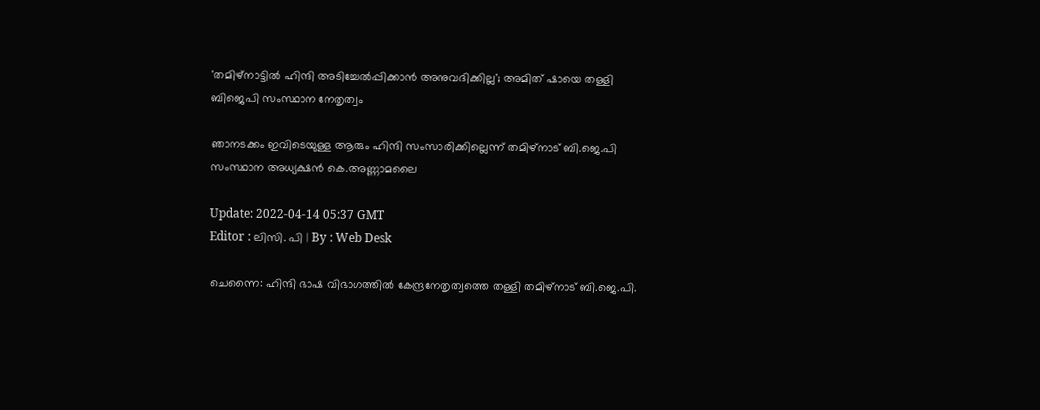'തമിഴ്നാട്ടിൽ ഹിന്ദി അടിച്ചേൽപ്പിക്കാൻ അനുവദിക്കില്ല'; അമിത് ഷായെ തള്ളി ബിജെപി സംസ്ഥാന നേതൃത്വം

ഞാനടക്കം ഇവിടെയുള്ള ആരും ഹിന്ദി സംസാരിക്കില്ലെന്ന് തമിഴ്നാട് ബി.ജെ.പി സംസ്ഥാന അധ്യക്ഷൻ കെ.അണ്ണാമലൈ

Update: 2022-04-14 05:37 GMT
Editor : ലിസി. പി | By : Web Desk

ചെന്നൈ: ഹിന്ദി ഭാഷ വിഭാഗത്തിൽ കേന്ദ്രനേതൃത്വത്തെ തള്ളി തമിഴ്‌നാട് ബി.ജെ.പി.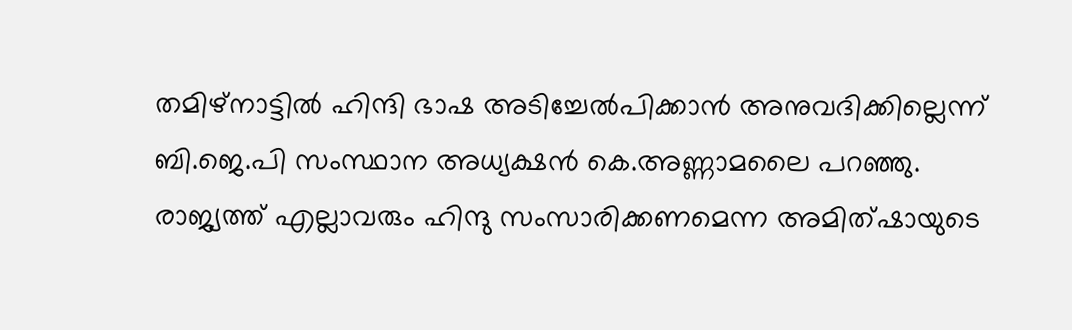തമിഴ്‌നാട്ടിൽ ഹിന്ദി ഭാഷ അടിച്ചേൽപിക്കാൻ അനുവദിക്കില്ലെന്ന് ബി.ജെ.പി സംസ്ഥാന അധ്യക്ഷൻ കെ.അണ്ണാമലൈ പറഞ്ഞു. രാജ്യത്ത് എല്ലാവരും ഹിന്ദു സംസാരിക്കണമെന്ന അമിത്ഷായുടെ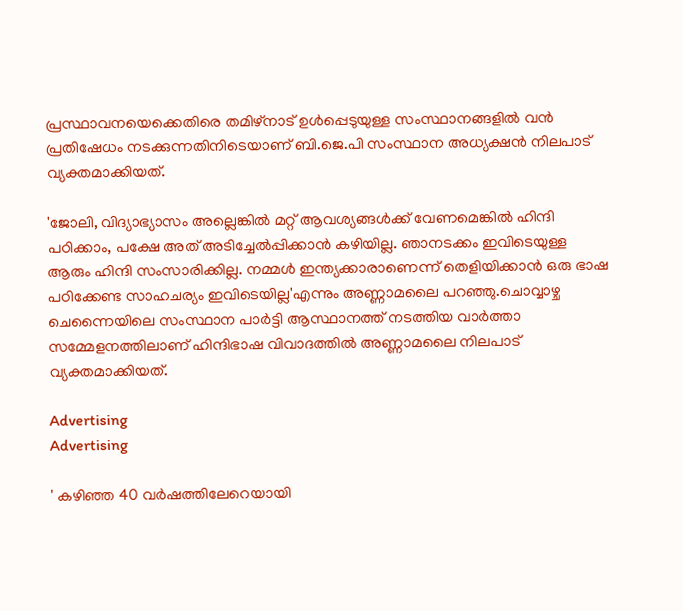പ്രസ്ഥാവനയെക്കെതിരെ തമിഴ്‌നാട് ഉൾപ്പെടുയുള്ള സംസ്ഥാനങ്ങളിൽ വൻ പ്രതിഷേധം നടക്കുന്നതിനിടെയാണ് ബി.ജെ.പി സംസ്ഥാന അധ്യക്ഷൻ നിലപാട് വ്യക്തമാക്കിയത്.

'ജോലി, വിദ്യാഭ്യാസം അല്ലെങ്കിൽ മറ്റ് ആവശ്യങ്ങൾക്ക് വേണമെങ്കിൽ ഹിന്ദി പഠിക്കാം, പക്ഷേ അത് അടിച്ചേൽപ്പിക്കാൻ കഴിയില്ല. ഞാനടക്കം ഇവിടെയുള്ള ആരും ഹിന്ദി സംസാരിക്കില്ല. നമ്മൾ ഇന്ത്യക്കാരാണെന്ന് തെളിയിക്കാൻ ഒരു ഭാഷ പഠിക്കേണ്ട സാഹചര്യം ഇവിടെയില്ല'എന്നും അണ്ണാമലൈ പറഞ്ഞു.ചൊവ്വാഴ്ച ചെന്നൈയിലെ സംസ്ഥാന പാർട്ടി ആസ്ഥാനത്ത് നടത്തിയ വാർത്താ സമ്മേളനത്തിലാണ് ഹിന്ദിഭാഷ വിവാദത്തിൽ അണ്ണാമലൈ നിലപാട് വ്യക്തമാക്കിയത്.

Advertising
Advertising

' കഴിഞ്ഞ 40 വർഷത്തിലേറെയായി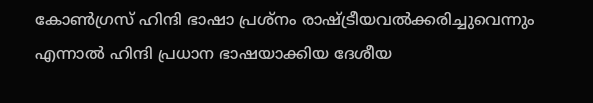കോൺഗ്രസ് ഹിന്ദി ഭാഷാ പ്രശ്നം രാഷ്ട്രീയവൽക്കരിച്ചുവെന്നും എന്നാൽ ഹിന്ദി പ്രധാന ഭാഷയാക്കിയ ദേശീയ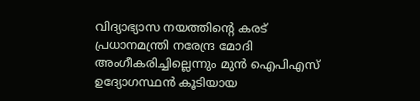വിദ്യാഭ്യാസ നയത്തിന്റെ കരട് പ്രധാനമന്ത്രി നരേന്ദ്ര മോദി അംഗീകരിച്ചില്ലെന്നും മുൻ ഐപിഎസ് ഉദ്യോഗസ്ഥൻ കൂടിയായ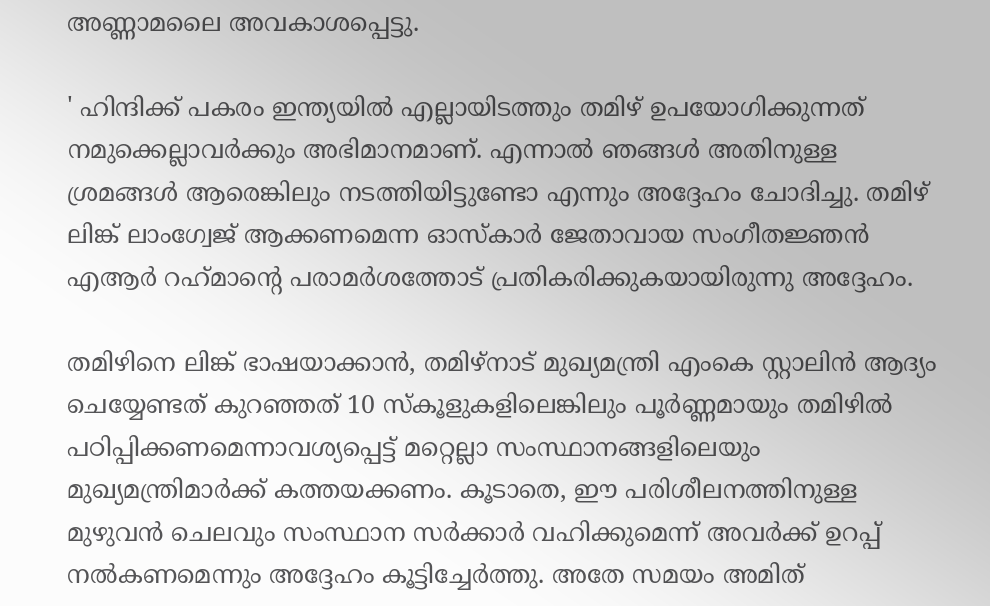അണ്ണാമലൈ അവകാശപ്പെട്ടു.

' ഹിന്ദിക്ക് പകരം ഇന്ത്യയിൽ എല്ലായിടത്തും തമിഴ് ഉപയോഗിക്കുന്നത് നമുക്കെല്ലാവർക്കും അഭിമാനമാണ്. എന്നാൽ ഞങ്ങൾ അതിനുള്ള ശ്രമങ്ങൾ ആരെങ്കിലും നടത്തിയിട്ടുണ്ടോ എന്നും അദ്ദേഹം ചോദിച്ചു. തമിഴ് ലിങ്ക് ലാംഗ്വേജ് ആക്കണമെന്ന ഓസ്‌കാർ ജേതാവായ സംഗീതജ്ഞൻ എആർ റഹ്‌മാന്റെ പരാമർശത്തോട് പ്രതികരിക്കുകയായിരുന്നു അദ്ദേഹം.

തമിഴിനെ ലിങ്ക് ഭാഷയാക്കാൻ, തമിഴ്നാട് മുഖ്യമന്ത്രി എംകെ സ്റ്റാലിൻ ആദ്യം ചെയ്യേണ്ടത് കുറഞ്ഞത് 10 സ്‌കൂളുകളിലെങ്കിലും പൂർണ്ണമായും തമിഴിൽ പഠിപ്പിക്കണമെന്നാവശ്യപ്പെട്ട് മറ്റെല്ലാ സംസ്ഥാനങ്ങളിലെയും മുഖ്യമന്ത്രിമാർക്ക് കത്തയക്കണം. കൂടാതെ, ഈ പരിശീലനത്തിനുള്ള മുഴുവൻ ചെലവും സംസ്ഥാന സർക്കാർ വഹിക്കുമെന്ന് അവർക്ക് ഉറപ്പ് നൽകണമെന്നും അദ്ദേഹം കൂട്ടിച്ചേർത്തു. അതേ സമയം അമിത്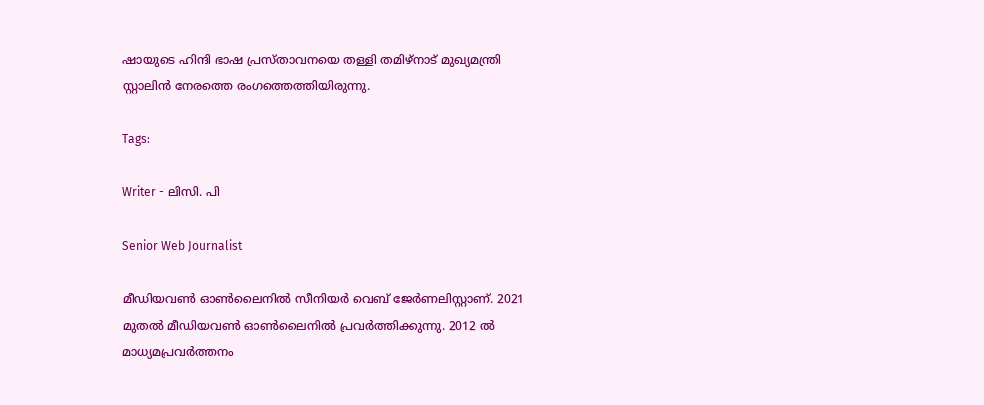ഷായുടെ ഹിന്ദി ഭാഷ പ്രസ്താവനയെ തള്ളി തമിഴ്‌നാട് മുഖ്യമന്ത്രി സ്റ്റാലിൻ നേരത്തെ രംഗത്തെത്തിയിരുന്നു.

Tags:

Writer - ലിസി. പി

Senior Web Journalist

മീഡിയവൺ ഓൺലൈനിൽ സീനിയർ വെബ് ജേർണലിസ്റ്റാണ്. 2021 മുതൽ മീഡിയവൺ ഓൺലൈനിൽ പ്രവർത്തിക്കുന്നു. 2012 ല്‍ മാധ്യമപ്രവര്‍ത്തനം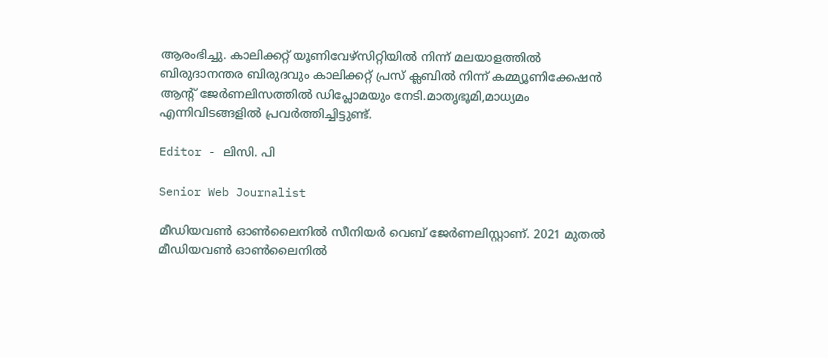ആരംഭിച്ചു. കാലിക്കറ്റ് യൂണിവേഴ്‌സിറ്റിയിൽ നിന്ന് മലയാളത്തിൽ ബിരുദാനന്തര ബിരുദവും കാലിക്കറ്റ് പ്രസ് ക്ലബിൽ നിന്ന് കമ്മ്യൂണിക്കേഷൻ ആന്റ് ജേർണലിസത്തിൽ ഡിപ്ലോമയും നേടി.മാതൃഭൂമി,മാധ്യമം എന്നിവിടങ്ങളിൽ പ്രവർത്തിച്ചിട്ടുണ്ട്.

Editor - ലിസി. പി

Senior Web Journalist

മീഡിയവൺ ഓൺലൈനിൽ സീനിയർ വെബ് ജേർണലിസ്റ്റാണ്. 2021 മുതൽ മീഡിയവൺ ഓൺലൈനിൽ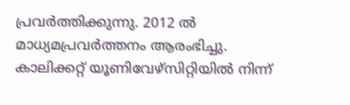പ്രവർത്തിക്കുന്നു. 2012 ല്‍ മാധ്യമപ്രവര്‍ത്തനം ആരംഭിച്ചു. കാലിക്കറ്റ് യൂണിവേഴ്‌സിറ്റിയിൽ നിന്ന്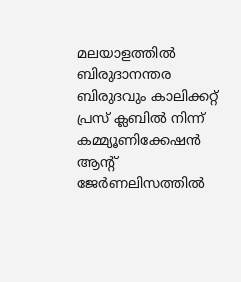മലയാളത്തിൽ ബിരുദാനന്തര ബിരുദവും കാലിക്കറ്റ് പ്രസ് ക്ലബിൽ നിന്ന് കമ്മ്യൂണിക്കേഷൻ ആന്റ് ജേർണലിസത്തിൽ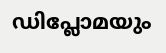ഡിപ്ലോമയും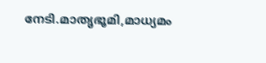നേടി.മാതൃഭൂമി,മാധ്യമം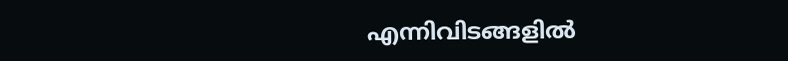എന്നിവിടങ്ങളിൽ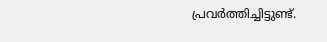പ്രവർത്തിച്ചിട്ടുണ്ട്.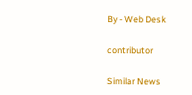By - Web Desk

contributor

Similar News